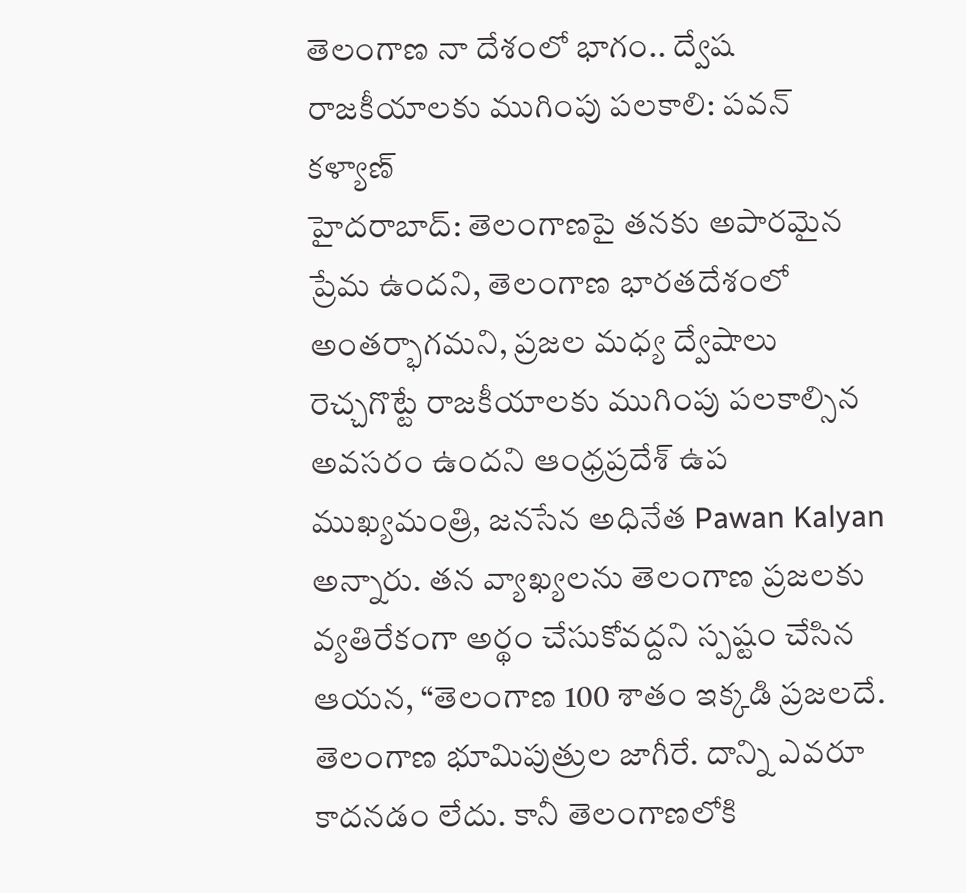తెలంగాణ నా దేశంలో భాగం.. ద్వేష రాజకీయాలకు ముగింపు పలకాలి: పవన్ కళ్యాణ్
హైదరాబాద్: తెలంగాణపై తనకు అపారమైన ప్రేమ ఉందని, తెలంగాణ భారతదేశంలో అంతర్భాగమని, ప్రజల మధ్య ద్వేషాలు రెచ్చగొట్టే రాజకీయాలకు ముగింపు పలకాల్సిన అవసరం ఉందని ఆంధ్రప్రదేశ్ ఉప ముఖ్యమంత్రి, జనసేన అధినేత Pawan Kalyan అన్నారు. తన వ్యాఖ్యలను తెలంగాణ ప్రజలకు వ్యతిరేకంగా అర్థం చేసుకోవద్దని స్పష్టం చేసిన ఆయన, “తెలంగాణ 100 శాతం ఇక్కడి ప్రజలదే. తెలంగాణ భూమిపుత్రుల జాగీరే. దాన్ని ఎవరూ కాదనడం లేదు. కానీ తెలంగాణలోకి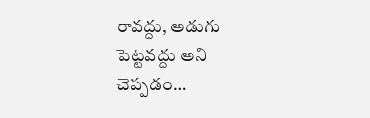రావద్దు, అడుగు పెట్టవద్దు అని చెప్పడం…